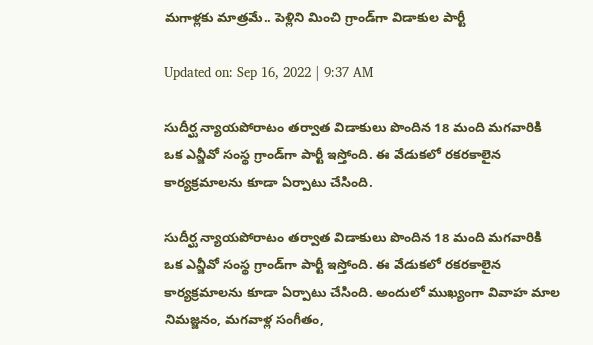మగాళ్లకు మాత్రమే.. పెళ్లిని మించి గ్రాండ్‌గా విడాకుల పార్టీ

Updated on: Sep 16, 2022 | 9:37 AM

సుదీర్ఘ న్యాయపోరాటం తర్వాత విడాకులు పొందిన 18 మంది మగవారికి ఒక ఎన్జీవో సంస్థ గ్రాండ్‌గా పార్టీ ఇస్తోంది. ఈ వేడుకలో రకరకాలైన కార్యక్రమాలను కూడా ఏర్పాటు చేసింది.

సుదీర్ఘ న్యాయపోరాటం తర్వాత విడాకులు పొందిన 18 మంది మగవారికి ఒక ఎన్జీవో సంస్థ గ్రాండ్‌గా పార్టీ ఇస్తోంది. ఈ వేడుకలో రకరకాలైన కార్యక్రమాలను కూడా ఏర్పాటు చేసింది. అందులో ముఖ్యంగా వివాహ మాల నిమజ్జనం, మగవాళ్ల సంగీతం,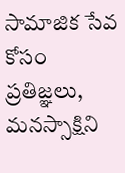సామాజిక సేవ కోసం ప్రతిజ్ఞలు, మనస్సాక్షిని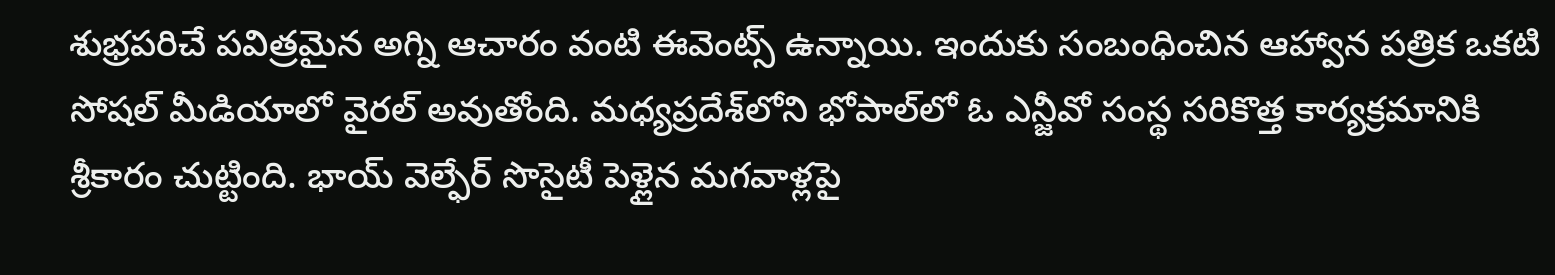శుభ్రపరిచే పవిత్రమైన అగ్ని ఆచారం వంటి ఈవెంట్స్ ఉన్నాయి. ఇందుకు సంబంధించిన ఆహ్వాన పత్రిక ఒకటి సోషల్‌ మీడియాలో వైరల్‌ అవుతోంది. మధ్యప్రదేశ్‌లోని భోపాల్‌లో ఓ ఎన్జీవో సంస్థ సరికొత్త కార్యక్రమానికి శ్రీకారం చుట్టింది. భాయ్ వెల్ఫేర్ సొసైటీ పెళ్లైన మగవాళ్లపై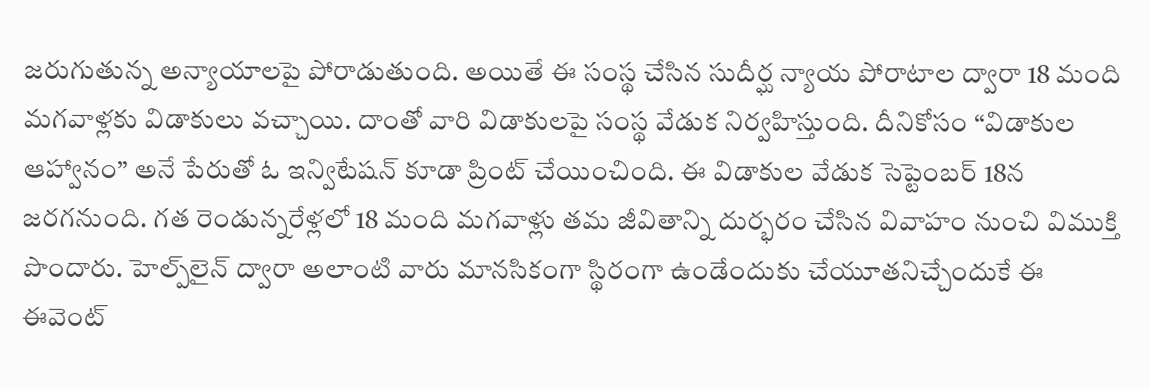జరుగుతున్న అన్యాయాలపై పోరాడుతుంది. అయితే ఈ సంస్థ చేసిన సుదీర్ఘ న్యాయ పోరాటాల ద్వారా 18 మంది మగవాళ్లకు విడాకులు వచ్చాయి. దాంతో వారి విడాకులపై సంస్థ వేడుక నిర్వహిస్తుంది. దీనికోసం “విడాకుల ఆహ్వానం” అనే పేరుతో ఓ ఇన్విటేషన్‌ కూడా ప్రింట్ చేయించింది. ఈ విడాకుల వేడుక సెప్టెంబర్ 18న జరగనుంది. గత రెండున్నరేళ్లలో 18 మంది మగవాళ్లు తమ జీవితాన్ని దుర్భరం చేసిన వివాహం నుంచి విముక్తి పొందారు. హెల్ప్‌లైన్ ద్వారా అలాంటి వారు మానసికంగా స్థిరంగా ఉండేందుకు చేయూతనిచ్చేందుకే ఈ ఈవెంట్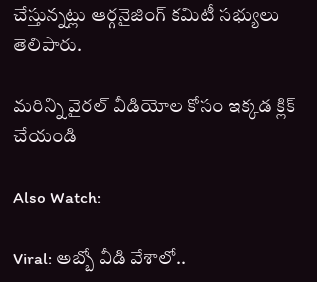చేస్తున్నట్లు ఆర్గనైజింగ్ కమిటీ సభ్యులు తెలిపారు.

మరిన్ని వైరల్ వీడియోల కోసం ఇక్కడ క్లిక్ చేయండి

Also Watch:

Viral: అబ్బో వీడి వేశాలో..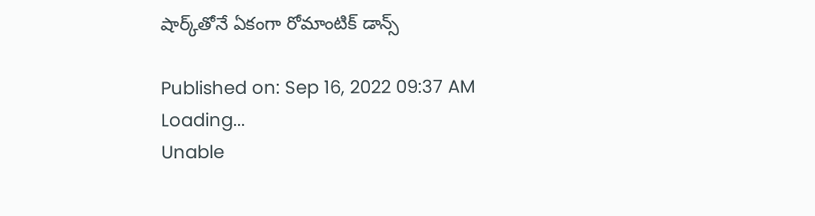షార్క్‌తోనే ఏకంగా రోమాంటిక్ డాన్స్

Published on: Sep 16, 2022 09:37 AM
Loading...
Unable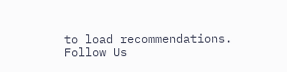to load recommendations.
Follow Us